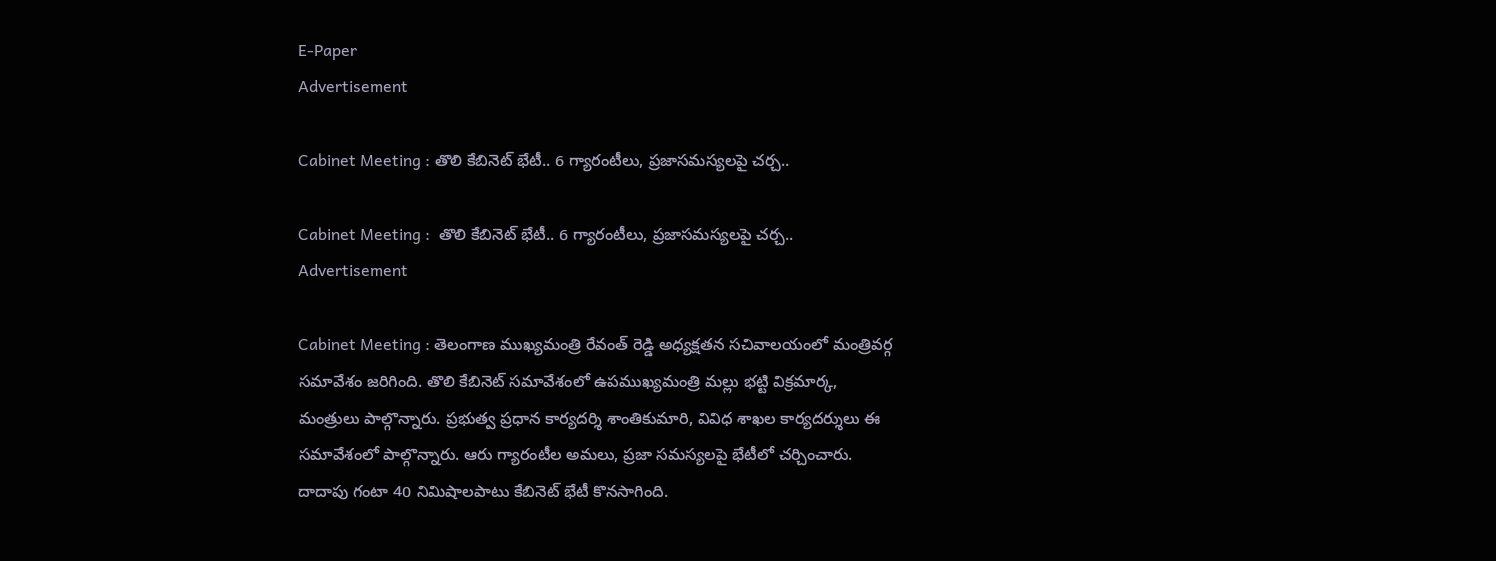E-Paper
Advertisement

Cabinet Meeting : తొలి కేబినెట్ భేటీ.. 6 గ్యారంటీలు, ప్రజాసమస్యలపై చర్చ..

Cabinet Meeting :  తొలి కేబినెట్ భేటీ.. 6 గ్యారంటీలు, ప్రజాసమస్యలపై చర్చ..
Advertisement

Cabinet Meeting : తెలంగాణ ముఖ్యమంత్రి రేవంత్ రెడ్డి అధ్యక్షతన సచివాలయంలో మంత్రివర్గ సమావేశం జరిగింది. తొలి కేబినెట్‌ సమావేశంలో ఉపముఖ్యమంత్రి మల్లు భట్టి విక్రమార్క, మంత్రులు పాల్గొన్నారు. ప్రభుత్వ ప్రధాన కార్యదర్శి శాంతికుమారి, వివిధ శాఖల కార్యదర్శులు ఈ సమావేశంలో పాల్గొన్నారు. ఆరు గ్యారంటీల అమలు, ప్రజా సమస్యలపై భేటీలో చర్చించారు. దాదాపు గంటా 40 నిమిషాలపాటు కేబినెట్ భేటీ కొనసాగింది.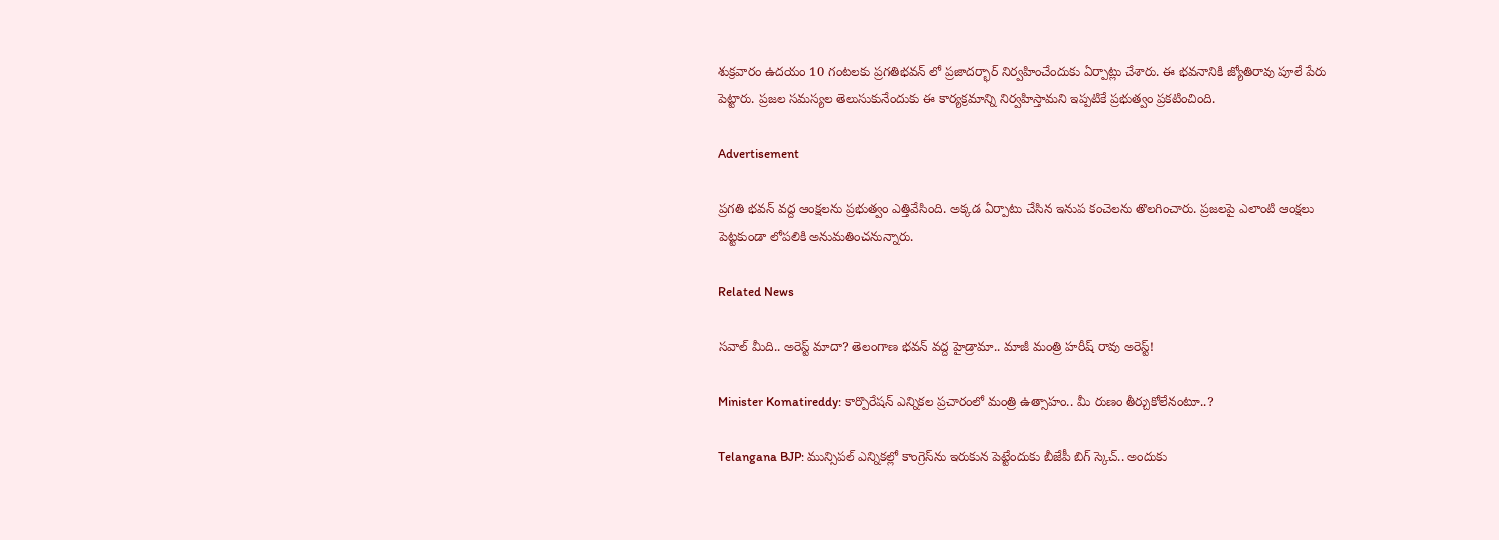శుక్రవారం ఉదయం 10 గంటలకు ప్రగతిభవన్ లో ప్రజాదర్భార్ నిర్వహించేందుకు ఏర్పాట్లు చేశారు. ఈ భవనానికి జ్యోతిరావు పూలే పేరు పెట్టారు. ప్రజల సమస్యల తెలుసుకునేందుకు ఈ కార్యక్రమాన్ని నిర్వహిస్తామని ఇప్పటికే ప్రభుత్వం ప్రకటించింది.

Advertisement

ప్రగతి భవన్ వద్ద ఆంక్షలను ప్రభుత్వం ఎత్తివేసింది. అక్కడ ఏర్పాటు చేసిన ఇనుప కంచెలను తొలగించారు. ప్రజలపై ఎలాంటి ఆంక్షలు పెట్టకుండా లోపలికి అనుమతించనున్నారు.

Related News

సవాల్ మీది.. అరెస్ట్ మాదా? తెలంగాణ భవన్ వద్ద హైడ్రామా.. మాజీ మంత్రి హరీష్ రావు అరెస్ట్!

Minister Komatireddy: కార్పొరేషన్ ఎన్నికల ప్రచారంలో మంత్రి ఉత్సాహం.. మీ రుణం తీర్చుకోలేనంటూ..?

Telangana BJP: మున్సిపల్ ఎన్నికల్లో కాంగ్రెస్‌ను ఇరుకున పెట్టేందుకు బీజేపీ బిగ్ స్కెచ్.. అందుకు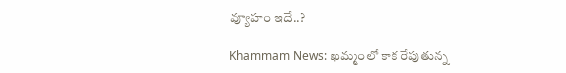వ్యూహం ఇదే..?

Khammam News: ఖమ్మంలో కాక రేపుతున్న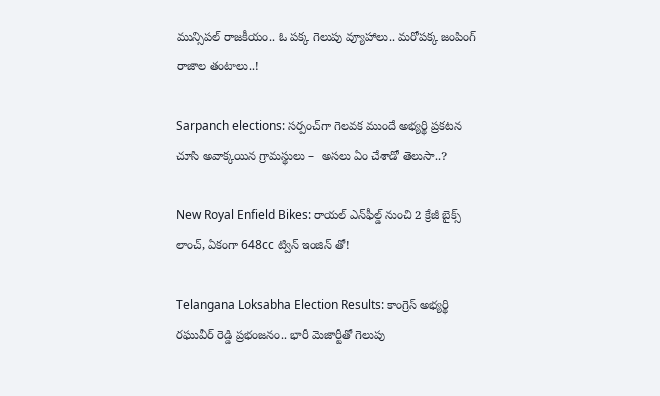మున్సిపల్ రాజకీయం.. ఓ పక్క గెలుపు వ్యూహాలు.. మరోపక్క జంపింగ్ రాజాల తంటాలు..!

Sarpanch elections: సర్పంచ్‌గా గెలవక ముందే అభ్యర్థి ప్రకటన చూసి అవాక్కయిన గ్రామస్థులు –  అసలు ఏం చేశాడో తెలుసా..?

New Royal Enfield Bikes: రాయల్ ఎన్‌ఫీల్డ్ నుంచి 2 క్రేజీ బైక్స్ లాంచ్, ఏకంగా 648cc ట్విన్ ఇంజిన్ తో!

Telangana Loksabha Election Results: కాంగ్రెస్ అభ్యర్థి రఘువీర్ రెడ్డి ప్రభంజనం.. భారీ మెజార్టీతో గెలుపు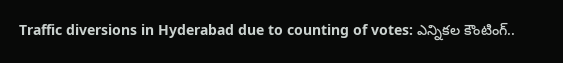Traffic diversions in Hyderabad due to counting of votes: ఎన్నికల కౌంటింగ్..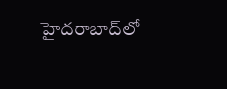హైదరాబాద్‌లో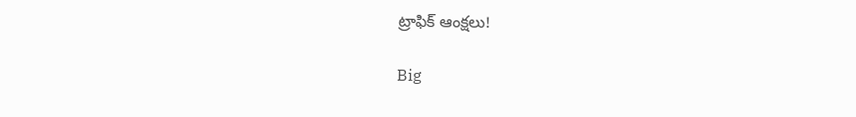ట్రాఫిక్ ఆంక్షలు!

Big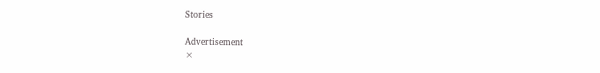Stories

Advertisement
×